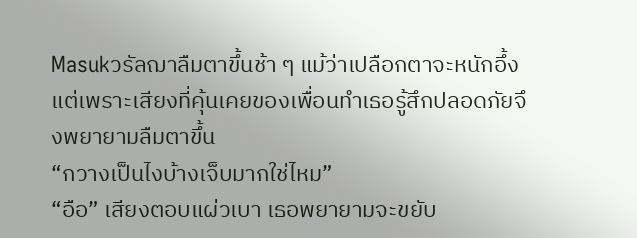Masukวรัลฌาลืมตาขึ้นช้า ๆ แม้ว่าเปลือกตาจะหนักอึ้งแต่เพราะเสียงที่คุ้นเคยของเพื่อนทำเธอรู้สึกปลอดภัยจึงพยายามลืมตาขึ้น
“กวางเป็นไงบ้างเจ็บมากใช่ไหม”
“อือ” เสียงตอบแผ่วเบา เธอพยายามจะขยับ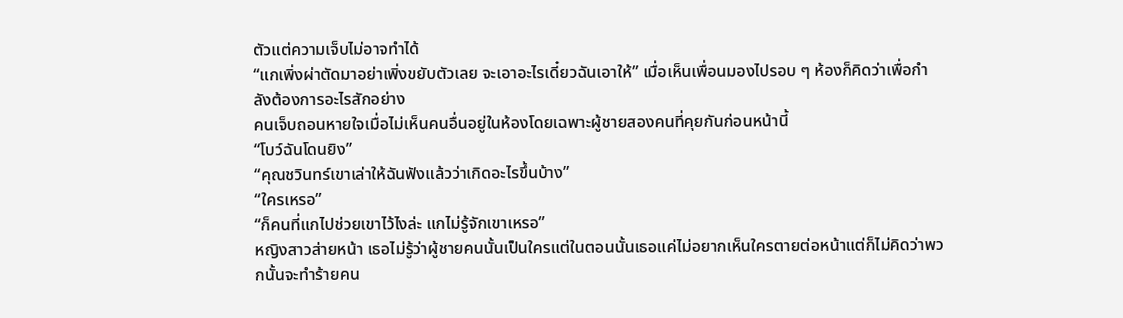ตัวแต่ความเจ็บไม่อาจทำได้
“แกเพิ่งผ่าตัดมาอย่าเพิ่งขยับตัวเลย จะเอาอะไรเดี๋ยวฉันเอาให้” เมื่อเห็นเพื่อนมองไปรอบ ๆ ห้องก็คิดว่าเพื่อกำลังต้องการอะไรสักอย่าง
คนเจ็บถอนหายใจเมื่อไม่เห็นคนอื่นอยู่ในห้องโดยเฉพาะผู้ชายสองคนที่คุยกันก่อนหน้านี้
“โบว์ฉันโดนยิง”
“คุณชวินทร์เขาเล่าให้ฉันฟังแล้วว่าเกิดอะไรขึ้นบ้าง”
“ใครเหรอ”
“ก็คนที่แกไปช่วยเขาไว้ไงล่ะ แกไม่รู้จักเขาเหรอ”
หญิงสาวส่ายหน้า เธอไม่รู้ว่าผู้ชายคนนั้นเป็นใครแต่ในตอนนั้นเธอแค่ไม่อยากเห็นใครตายต่อหน้าแต่ก็ไม่คิดว่าพวกนั้นจะทำร้ายคน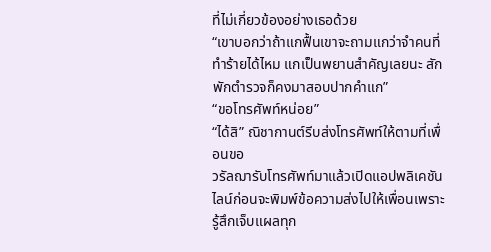ที่ไม่เกี่ยวข้องอย่างเธอด้วย
“เขาบอกว่าถ้าแกฟื้นเขาจะถามแกว่าจำคนที่ทำร้ายได้ไหม แกเป็นพยานสำคัญเลยนะ สักพักตำรวจก็คงมาสอบปากคำแก”
“ขอโทรศัพท์หน่อย”
“ได้สิ” ณิชากานต์รีบส่งโทรศัพท์ให้ตามที่เพื่อนขอ
วรัลฌารับโทรศัพท์มาแล้วเปิดแอปพลิเคชันไลน์ก่อนจะพิมพ์ข้อความส่งไปให้เพื่อนเพราะรู้สึกเจ็บแผลทุก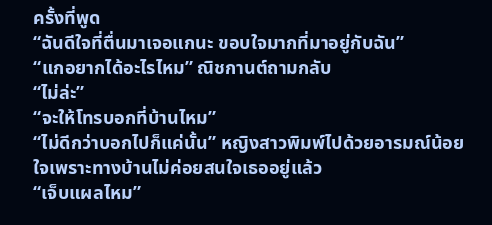ครั้งที่พูด
“ฉันดีใจที่ตื่นมาเจอแกนะ ขอบใจมากที่มาอยู่กับฉัน”
“แกอยากได้อะไรไหม” ณิชกานต์ถามกลับ
“ไม่ล่ะ”
“จะให้โทรบอกที่บ้านไหม”
“ไม่ดีกว่าบอกไปก็แค่นั้น” หญิงสาวพิมพ์ไปด้วยอารมณ์น้อยใจเพราะทางบ้านไม่ค่อยสนใจเธออยู่แล้ว
“เจ็บแผลไหม”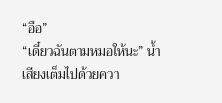“อือ”
“เดี๋ยวฉันตามหมอให้นะ” น้ำเสียงเต็มไปด้วยควา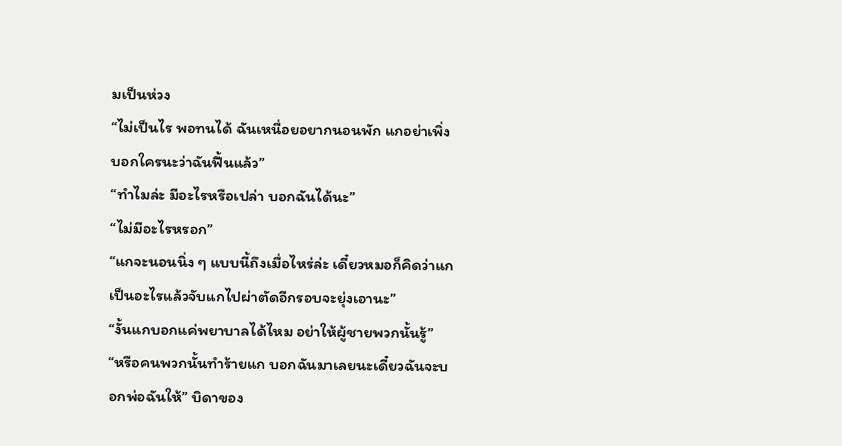มเป็นห่วง
“ไม่เป็นไร พอทนได้ ฉันเหนื่อยอยากนอนพัก แกอย่าเพิ่งบอกใครนะว่าฉันฟื้นแล้ว”
“ทำไมล่ะ มีอะไรหรือเปล่า บอกฉันได้นะ”
“ไม่มีอะไรหรอก”
“แกจะนอนนิ่ง ๆ แบบนี้ถึงเมื่อไหร่ล่ะ เดี๋ยวหมอก็คิดว่าแกเป็นอะไรแล้วจับแกไปผ่าตัดอีกรอบจะยุ่งเอานะ”
“งั้นแกบอกแค่พยาบาลได้ไหม อย่าให้ผู้ชายพวกนั้นรู้”
“หรือคนพวกนั้นทำร้ายแก บอกฉันมาเลยนะเดี๋ยวฉันจะบอกพ่อฉันให้” บิดาของ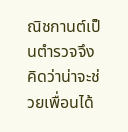ณิชกานต์เป็นตำรวจจึงคิดว่าน่าจะช่วยเพื่อนได้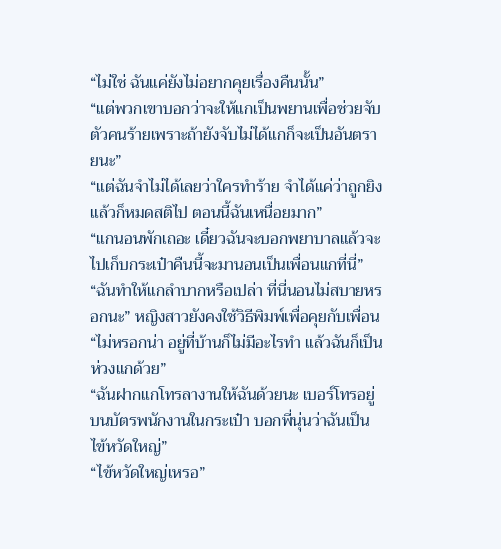“ไม่ใช่ ฉันแค่ยังไม่อยากคุยเรื่องคืนนั้น”
“แต่พวกเขาบอกว่าจะให้แกเป็นพยานเพื่อช่วยจับตัวคนร้ายเพราะถ้ายังจับไม่ได้แกก็จะเป็นอันตรายนะ”
“แต่ฉันจำไม่ได้เลยว่าใครทำร้าย จำได้แค่ว่าถูกยิงแล้วก็หมดสติไป ตอนนี้ฉันเหนื่อยมาก”
“แกนอนพักเถอะ เดี๋ยวฉันจะบอกพยาบาลแล้วจะไปเก็บกระเป๋าคืนนี้จะมานอนเป็นเพื่อนแกที่นี่”
“ฉันทำให้แกลำบากหรือเปล่า ที่นี่นอนไม่สบายหรอกนะ” หญิงสาวยังคงใช้วิธีพิมพ์เพื่อคุยกับเพื่อน
“ไม่หรอกน่า อยู่ที่บ้านก็ไม่มีอะไรทำ แล้วฉันก็เป็นห่วงแกด้วย”
“ฉันฝากแกโทรลางานให้ฉันด้วยนะ เบอร์โทรอยู่บนบัตรพนักงานในกระเป๋า บอกพี่นุ่นว่าฉันเป็นไข้หวัดใหญ่”
“ไข้หวัดใหญ่เหรอ”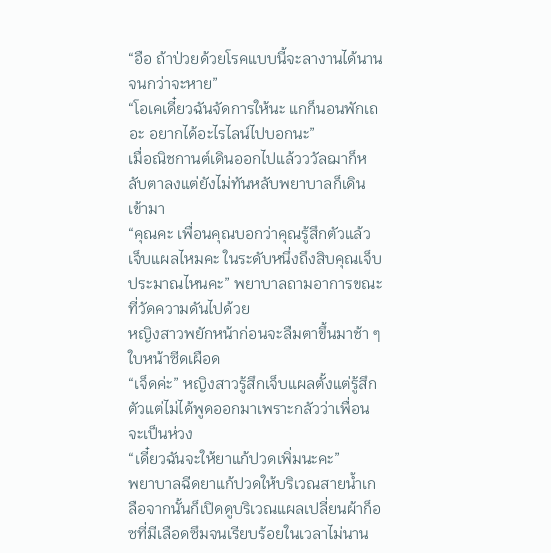“อือ ถ้าป่วยด้วยโรคแบบนี้จะลางานได้นานจนกว่าจะหาย”
“โอเคเดี๋ยวฉันจัดการให้นะ แกก็นอนพักเถอะ อยากได้อะไรไลน์ไปบอกนะ”
เมื่อณิชกานต์เดินออกไปแล้วววัลฌาก็หลับตาลงแต่ยังไม่ทันหลับพยาบาลก็เดินเข้ามา
“คุณคะ เพื่อนคุณบอกว่าคุณรู้สึกตัวแล้ว เจ็บแผลไหมคะ ในระดับหนึ่งถึงสิบคุณเจ็บประมาณไหนคะ” พยาบาลถามอาการขณะที่วัดความดันไปด้วย
หญิงสาวพยักหน้าก่อนจะลืมตาขึ้นมาช้า ๆ ใบหน้าซีดเผือด
“เจ็ดค่ะ” หญิงสาวรู้สึกเจ็บแผลตั้งแต่รู้สึกตัวแต่ไม่ได้พูดออกมาเพราะกลัวว่าเพื่อนจะเป็นห่วง
“เดี๋ยวฉันจะให้ยาแก้ปวดเพิ่มนะคะ”
พยาบาลฉีดยาแก้ปวดให้บริเวณสายน้ำเกลือจากนั้นก็เปิดดูบริเวณแผลเปลี่ยนผ้าก็อซที่มีเลือดซึมจนเรียบร้อยในเวลาไม่นาน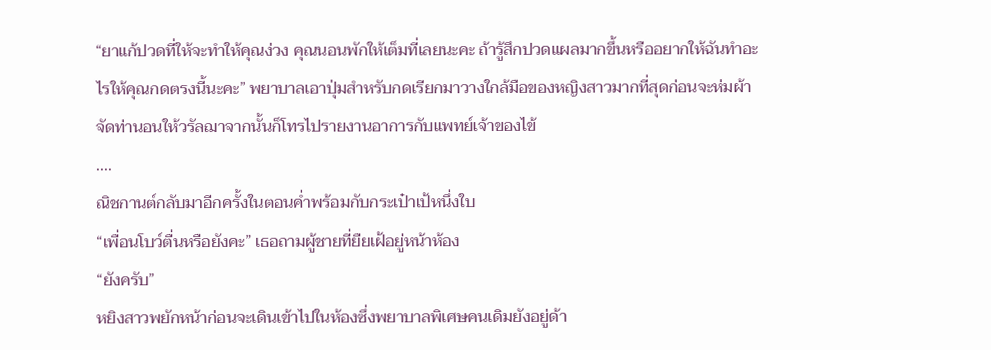“ยาแก้ปวดที่ให้จะทำให้คุณง่วง คุณนอนพักให้เต็มที่เลยนะคะ ถ้ารู้สึกปวดแผลมากขึ้นหรืออยากให้ฉันทำอะไรให้คุณกดตรงนี้นะคะ” พยาบาลเอาปุ่มสำหรับกดเรียกมาวางใกล้มือของหญิงสาวมากที่สุดก่อนจะห่มผ้าจัดท่านอนให้วรัลฌาจากนั้นก็โทรไปรายงานอาการกับแพทย์เจ้าของไข้
....
ณิชกานต์กลับมาอีกครั้งในตอนค่ำพร้อมกับกระเป๋าเป้หนึ่งใบ
“เพื่อนโบว์ตื่นหรือยังคะ” เธอถามผู้ชายที่ยืยเฝ้อยู่หน้าห้อง
“ยังครับ”
หยิงสาวพยักหน้าก่อนจะเดินเข้าไปในห้องซึ่งพยาบาลพิเศษคนเดิมยังอยู่ด้า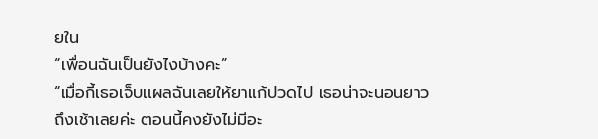ยใน
“เพื่อนฉันเป็นยังไงบ้างคะ”
“เมื่อกี้เธอเจ็บแผลฉันเลยให้ยาแก้ปวดไป เธอน่าจะนอนยาวถึงเช้าเลยค่ะ ตอนนี้คงยังไม่มีอะ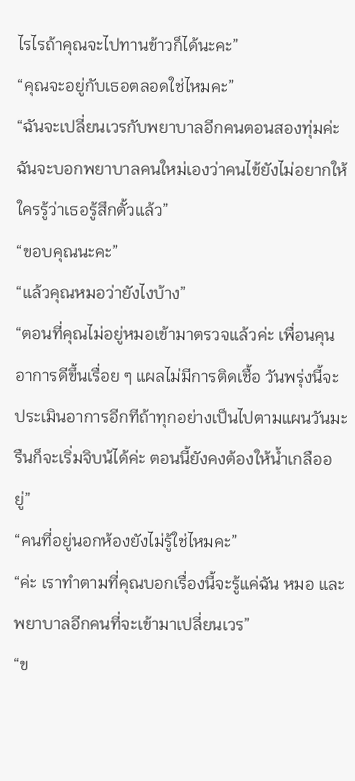ไรไรถ้าคุณจะไปทานข้าวก็ได้นะคะ”
“คุณจะอยู่กับเธอตลอดใช่ไหมคะ”
“ฉันจะเปลี่ยนเวรกับพยาบาลอีกคนตอนสองทุ่มค่ะ ฉันจะบอกพยาบาลคนใหม่เองว่าคนไข้ยังไม่อยากให้ใครรู้ว่าเธอรู้สึกตั้วแล้ว”
“ขอบคุณนะคะ”
“แล้วคุณหมอว่ายังไงบ้าง”
“ตอนที่คุณไม่อยู่หมอเข้ามาตรวจแล้วค่ะ เพื่อนคุนอาการดีขึ้นเรื่อย ๆ แผลไม่มีการติดเชื้อ วันพรุ่งนี้จะประเมินอาการอีกทีถ้าทุกอย่างเป็นไปตามแผนวันมะรืนก็จะเริ่มจิบน้ได้ค่ะ ตอนนี้ยังคงต้องให้น้ำเกลืออยู่”
“คนที่อยู่นอกห้องยังไม่รู้ใช่ไหมคะ”
“ค่ะ เราทำตามที่คุณบอกเรื่องนี้จะรู้แค่ฉัน หมอ และพยาบาลอีกคนที่จะเข้ามาเปลี่ยนเวร”
“ข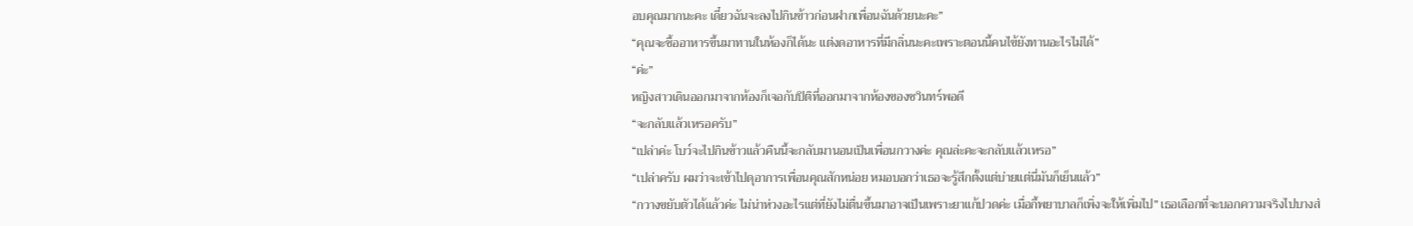อบคุณมากนะคะ เดี๋ยวฉันจะลงไปกินข้าวก่อนฝากเพื่อนฉันด้วยนะคะ”
“คุณจะซื้ออาหารขึ้นมาทานในห้องก็ได้นะ แต่งดอาหารที่มีกลิ่นนะคะเพราะตอนนี้คนไข้ยังทานอะไรไม่ได้”
“ค่ะ”
หญิงสาวเดินออกมาจากห้องก็เจอกับปิติที่ออกมาจากห้องของชวินทร์พอดี
“จะกลับแล้วเหรอครับ”
“เปล่าค่ะ โบว์จะไปกินข้าวแล้วคืนนี้จะกลับมานอนเป็นเพื่อนกวางค่ะ คุณล่ะคะจะกลับแล้วเหรอ”
“เปล่าครับ ผมว่าจะเข้าไปดุอาการเพื่อนคุณสักหน่อย หมอบอกว่าเธอจะรู้สึกตั้งแต่บ่ายแต่นี่มันก็เย็นแล้ว”
“กวางขยับตัวได้แล้วค่ะ ไม่น่าห่วงอะไรแต่ที่ยังไม่ตื่นขึ้นมาอาจเป็นเพราะยาแก้ปวดค่ะ เมื่อกี้พยาบาลก็เพิ่งจะให้เพิ่มไป” เธอเลือกที่จะบอกความจริงไปบางส่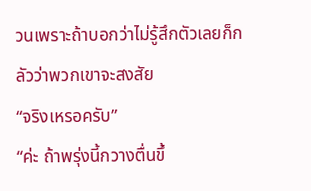วนเพราะถ้าบอกว่าไม่รู้สึกตัวเลยก็กลัวว่าพวกเขาจะสงสัย
“จริงเหรอครับ”
“ค่ะ ถ้าพรุ่งนี้กวางตื่นขึ้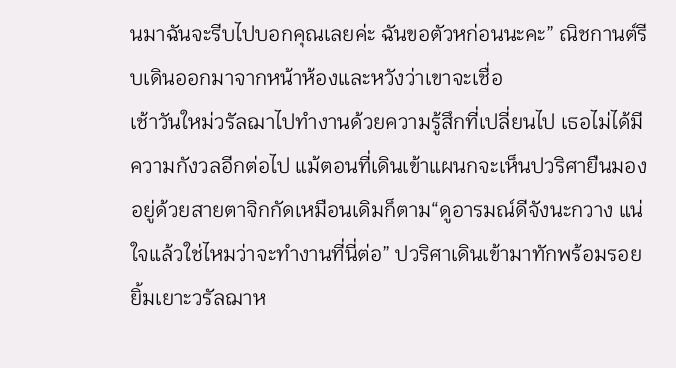นมาฉันจะรีบไปบอกคุณเลยค่ะ ฉันขอตัวหก่อนนะคะ” ณิชกานต์รีบเดินออกมาจากหน้าห้องและหวังว่าเขาจะเชื่อ
เช้าวันใหม่วรัลฌาไปทำงานด้วยความรู้สึกที่เปลี่ยนไป เธอไม่ได้มีความกังวลอีกต่อไป แม้ตอนที่เดินเข้าแผนกจะเห็นปวริศายืนมองอยู่ด้วยสายตาจิกกัดเหมือนเดิมก็ตาม“ดูอารมณ์ดีจังนะกวาง แน่ใจแล้วใช่ไหมว่าจะทำงานที่นี่ต่อ” ปวริศาเดินเข้ามาทักพร้อมรอยยิ้มเยาะวรัลฌาห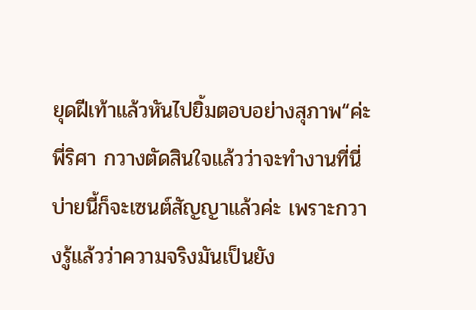ยุดฝีเท้าแล้วหันไปยิ้มตอบอย่างสุภาพ“ค่ะพี่ริศา กวางตัดสินใจแล้วว่าจะทำงานที่นี่ บ่ายนี้ก็จะเซนต์สัญญาแล้วค่ะ เพราะกวางรู้แล้วว่าความจริงมันเป็นยัง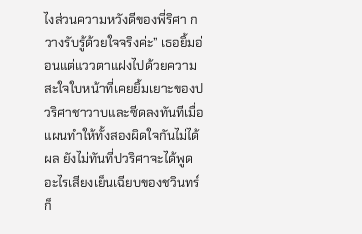ไงส่วนความหวังดีของพี่ริศา กวางรับรู้ด้วยใจจริงค่ะ” เธอยิ้มอ่อนแต่แววตาแฝงไปด้วยความสะใจใบหน้าที่เคยยิ้มเยาะของปวริศาชาวาบและซีดลงทันทีเมื่อแผนทำให้ทั้งสองผิดใจกันไม่ได้ผล ยังไม่ทันที่ปวริศาจะได้พูดอะไรเสียงเย็นเฉียบของชวินทร์ก็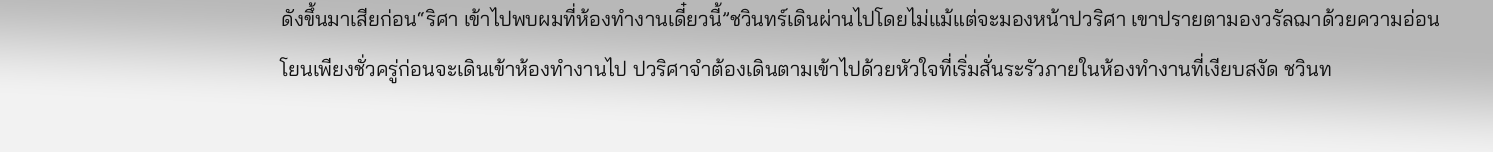ดังขึ้นมาเสียก่อน“ริศา เข้าไปพบผมที่ห้องทำงานเดี๋ยวนี้”ชวินทร์เดินผ่านไปโดยไม่แม้แต่จะมองหน้าปวริศา เขาปรายตามองวรัลฌาด้วยความอ่อนโยนเพียงชั่วครู่ก่อนจะเดินเข้าห้องทำงานไป ปวริศาจำต้องเดินตามเข้าไปด้วยหัวใจที่เริ่มสั่นระรัวภายในห้องทำงานที่เงียบสงัด ชวินท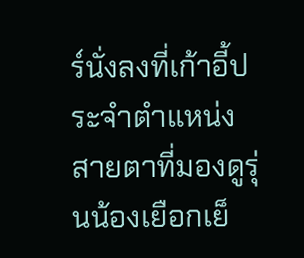ร์นั่งลงที่เก้าอี้ประจำตำแหน่งสายตาที่มองดูรุ่นน้องเยือกเย็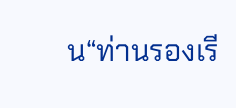น“ท่านรองเรี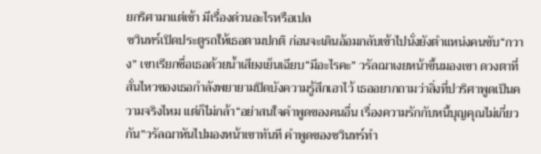ยกริศามาแต่เช้า มีเรื่องด่วนอะไรหรือเปล
ชวินทร์เปิดประตูรถให้เธอตามปกติ ก่อนจะเดินอ้อมกลับเข้าไปนั่งยังตำแหน่งคนขับ“กวาง” เขาเรียกชื่อเธอด้วยน้ำเสียงเย็นเฉียบ“มีอะไรคะ” วรัลฌาเงยหน้าขึ้นมองเขา ดวงตาที่สั่นไหวของเธอกำลังพยายามปิดบังความรู้สึกเอาไว้ เธออยากถามว่าสิ่งที่ปวริศาพูดเป็นความจริงไหม แต่ก็ไม่กล้า“อย่าสนใจคำพูดของคนอื่น เรื่องความรักกับหนี้บุญคุณไม่เกี่ยวกัน”วรัลฌาหันไปมองหน้าเขาทันที คำพูดของชวินทร์ทำ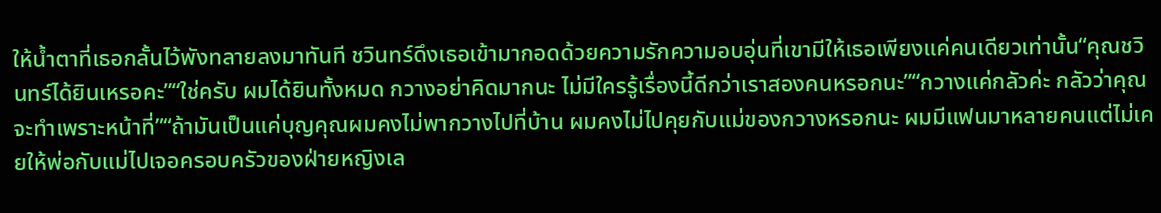ให้น้ำตาที่เธอกลั้นไว้พังทลายลงมาทันที ชวินทร์ดึงเธอเข้ามากอดด้วยความรักความอบอุ่นที่เขามีให้เธอเพียงแค่คนเดียวเท่านั้น“คุณชวินทร์ได้ยินเหรอคะ”“ใช่ครับ ผมได้ยินทั้งหมด กวางอย่าคิดมากนะ ไม่มีใครรู้เรื่องนี้ดีกว่าเราสองคนหรอกนะ”“กวางแค่กลัวค่ะ กลัวว่าคุณจะทำเพราะหน้าที่”“ถ้ามันเป็นแค่บุญคุณผมคงไม่พากวางไปที่บ้าน ผมคงไม่ไปคุยกับแม่ของกวางหรอกนะ ผมมีแฟนมาหลายคนแต่ไม่เคยให้พ่อกับแม่ไปเจอครอบครัวของฝ่ายหญิงเล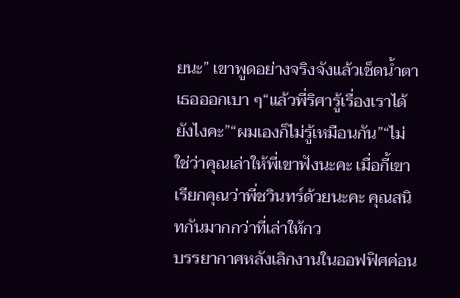ยนะ” เขาพูดอย่างจริงจังแล้วเช็ดน้ำตาเธอออกเบา ๆ“แล้วพี่ริศารู้เรื่องเราได้ยังไงคะ”“ผมเองก็ไม่รู้เหมือนกัน”“ไม่ใช่ว่าคุณเล่าให้พี่เขาฟังนะคะ เมื่อกี้เขาเรียกคุณว่าพี่ชวินทร์ด้วยนะคะ คุณสนิทกันมากกว่าที่เล่าให้กว
บรรยากาศหลังเลิกงานในออฟฟิศค่อน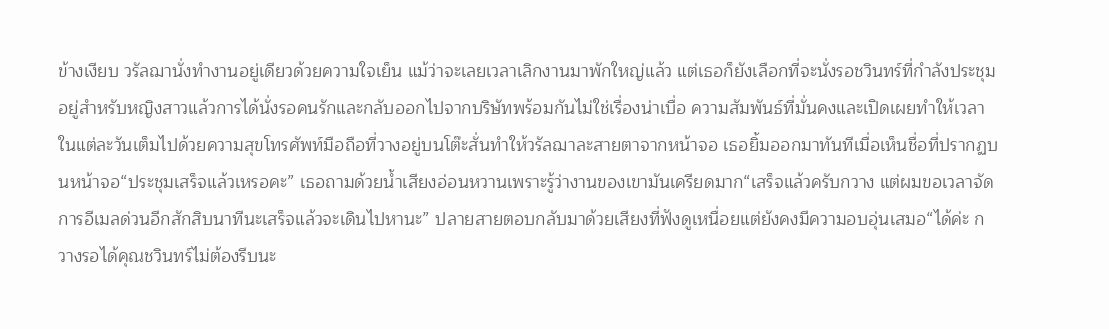ข้างเงียบ วรัลฌานั่งทำงานอยู่เดียวด้วยความใจเย็น แม้ว่าจะเลยเวลาเลิกงานมาพักใหญ่แล้ว แต่เธอก็ยังเลือกที่จะนั่งรอชวินทร์ที่กำลังประชุมอยู่สำหรับหญิงสาวแล้วการได้นั่งรอคนรักและกลับออกไปจากบริษัทพร้อมกันไม่ใช่เรื่องน่าเบื่อ ความสัมพันธ์ที่มั่นคงและเปิดเผยทำให้เวลาในแต่ละวันเต็มไปด้วยความสุขโทรศัพท์มือถือที่วางอยู่บนโต๊ะสั่นทำให้วรัลฌาละสายตาจากหน้าจอ เธอยิ้มออกมาทันทีเมื่อเห็นชื่อที่ปรากฏบนหน้าจอ“ประชุมเสร็จแล้วเหรอคะ” เธอถามด้วยน้ำเสียงอ่อนหวานเพราะรู้ว่างานของเขามันเครียดมาก“เสร็จแล้วครับกวาง แต่ผมขอเวลาจัดการอีเมลด่วนอีกสักสิบนาทีนะเสร็จแล้วจะเดินไปหานะ” ปลายสายตอบกลับมาด้วยเสียงที่ฟังดูเหนื่อยแต่ยังคงมีความอบอุ่นเสมอ“ได้ค่ะ กวางรอได้คุณชวินทร์ไม่ต้องรีบนะ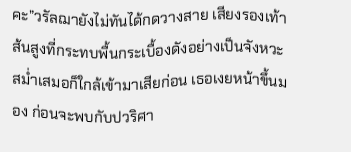คะ”วรัลฌายังไม่ทันได้กดวางสาย เสียงรองเท้าส้นสูงที่กระทบพื้นกระเบื้องดังอย่างเป็นจังหวะสม่ำเสมอก็ใกล้เข้ามาเสียก่อน เธอเงยหน้าขึ้นมอง ก่อนจะพบกับปวริศา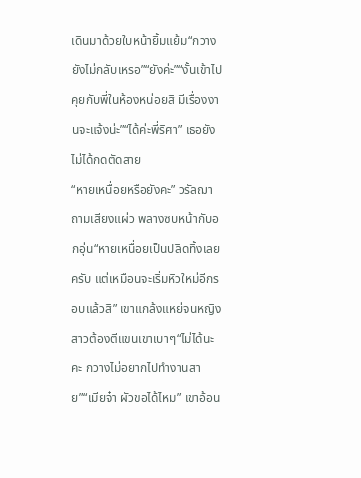เดินมาด้วยใบหน้ายิ้มแย้ม“กวางยังไม่กลับเหรอ”“ยังค่ะ”“งั้นเข้าไปคุยกับพี่ในห้องหน่อยสิ มีเรื่องงานจะแจ้งน่ะ”“ได้ค่ะพี่ริศา” เธอยังไม่ได้กดตัดสาย
“หายเหนื่อยหรือยังคะ” วรัลฌาถามเสียงแผ่ว พลางซบหน้ากับอกอุ่น“หายเหนื่อยเป็นปลิดทิ้งเลยครับ แต่เหมือนจะเริ่มหิวใหม่อีกรอบแล้วสิ” เขาแกล้งแหย่จนหญิงสาวต้องตีแขนเขาเบาๆ“ไม่ได้นะคะ กวางไม่อยากไปทำงานสาย”“เมียจ๋า ผัวขอได้ไหม” เขาอ้อน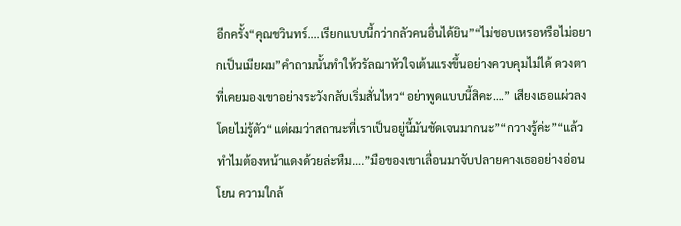อีกครั้ง“คุณชวินทร์....เรียกแบบนี้กว่ากลัวคนอื่นได้ยิน”“ไม่ชอบเหรอหรือไม่อยากเป็นเมียผม”คำถามนั้นทำให้วรัลฌาหัวใจเต้นแรงขึ้นอย่างควบคุมไม่ได้ ดวงตาที่เคยมองเขาอย่างระวังกลับเริ่มสั่นไหว“อย่าพูดแบบนี้สิคะ….” เสียงเธอแผ่วลงโดยไม่รู้ตัว“แต่ผมว่าสถานะที่เราเป็นอยู่นี้มันชัดเจนมากนะ”“กวางรู้ค่ะ”“แล้วทำไมต้องหน้าแดงด้วยล่ะหืม….”มือของเขาเลื่อนมาจับปลายคางเธออย่างอ่อนโยน ความใกล้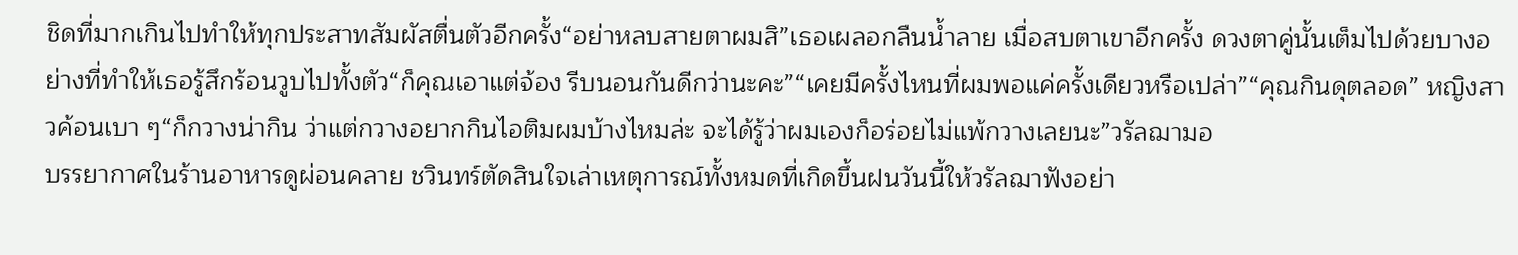ชิดที่มากเกินไปทำให้ทุกประสาทสัมผัสตื่นตัวอีกครั้ง“อย่าหลบสายตาผมสิ”เธอเผลอกลืนน้ำลาย เมื่อสบตาเขาอีกครั้ง ดวงตาคู่นั้นเต็มไปด้วยบางอย่างที่ทำให้เธอรู้สึกร้อนวูบไปทั้งตัว“ก็คุณเอาแต่จ้อง รีบนอนกันดีกว่านะคะ”“เคยมีครั้งไหนที่ผมพอแค่ครั้งเดียวหรือเปล่า”“คุณกินดุตลอด” หญิงสาวค้อนเบา ๆ“ก็กวางน่ากิน ว่าแต่กวางอยากกินไอติมผมบ้างไหมล่ะ จะได้รู้ว่าผมเองก็อร่อยไม่แพ้กวางเลยนะ”วรัลฌามอ
บรรยากาศในร้านอาหารดูผ่อนคลาย ชวินทร์ตัดสินใจเล่าเหตุการณ์ทั้งหมดที่เกิดขึ้นฝนวันนี้ให้วรัลฌาฟังอย่า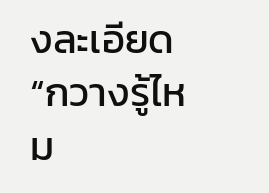งละเอียด“กวางรู้ไหม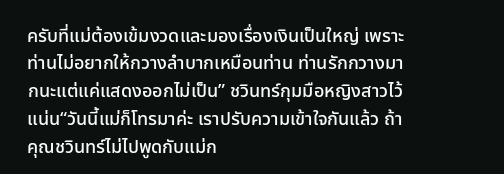ครับที่แม่ต้องเข้มงวดและมองเรื่องเงินเป็นใหญ่ เพราะท่านไม่อยากให้กวางลำบากเหมือนท่าน ท่านรักกวางมากนะแต่แค่แสดงออกไม่เป็น” ชวินทร์กุมมือหญิงสาวไว้แน่น“วันนี้แม่ก็โทรมาค่ะ เราปรับความเข้าใจกันแล้ว ถ้าคุณชวินทร์ไม่ไปพูดกับแม่ก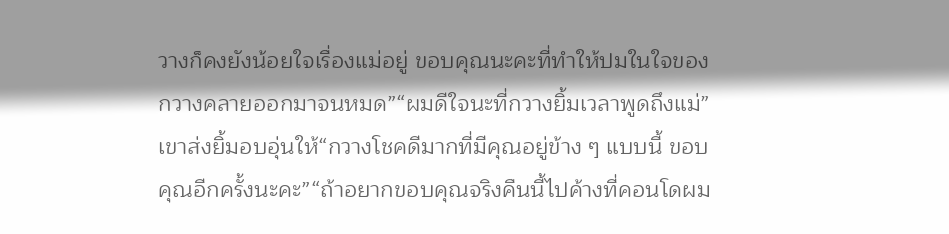วางก็คงยังน้อยใจเรื่องแม่อยู่ ขอบคุณนะคะที่ทำให้ปมในใจของกวางคลายออกมาจนหมด”“ผมดีใจนะที่กวางยิ้มเวลาพูดถึงแม่” เขาส่งยิ้มอบอุ่นให้“กวางโชคดีมากที่มีคุณอยู่ข้าง ๆ แบบนี้ ขอบคุณอีกครั้งนะคะ”“ถ้าอยากขอบคุณจริงคืนนี้ไปค้างที่คอนโดผม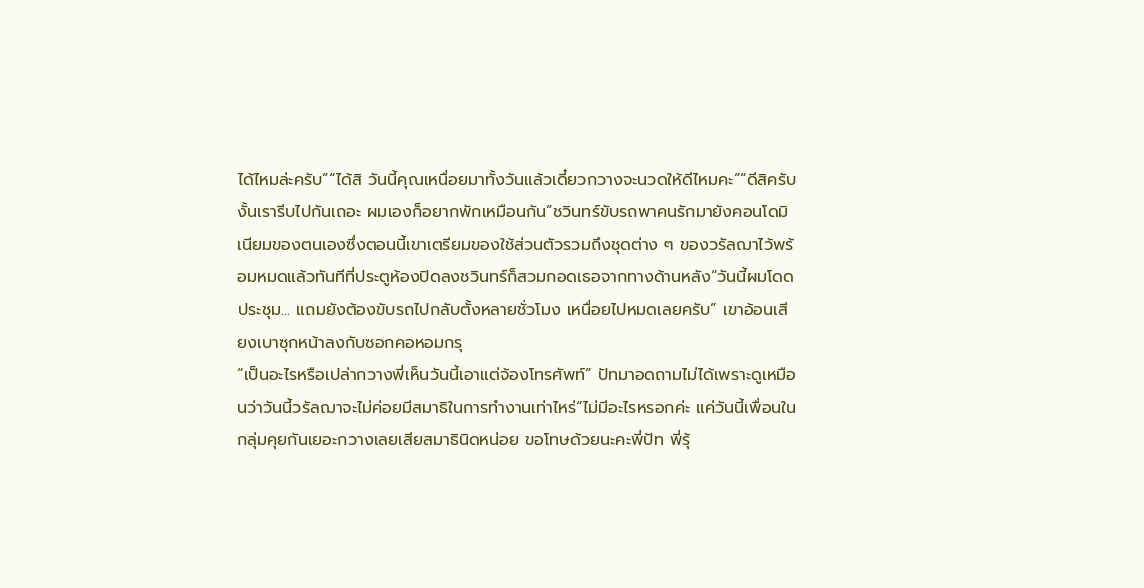ได้ไหมล่ะครับ”“ได้สิ วันนี้คุณเหนื่อยมาทั้งวันแล้วเดี๋ยวกวางจะนวดให้ดีไหมคะ”“ดีสิครับ งั้นเรารีบไปกันเถอะ ผมเองก็อยากพักเหมือนกัน”ชวินทร์ขับรถพาคนรักมายังคอนโดมิเนียมของตนเองซึ่งตอนนี้เขาเตรียมของใช้ส่วนตัวรวมถึงชุดต่าง ๆ ของวรัลฌาไว้พร้อมหมดแล้วทันทีที่ประตูห้องปิดลงชวินทร์ก็สวมกอดเธอจากทางด้านหลัง“วันนี้ผมโดดประชุม... แถมยังต้องขับรถไปกลับตั้งหลายชั่วโมง เหนื่อยไปหมดเลยครับ” เขาอ้อนเสียงเบาซุกหน้าลงกับซอกคอหอมกรุ
“เป็นอะไรหรือเปล่ากวางพี่เห็นวันนี้เอาแต่จ้องโทรศัพท์” ปัทมาอดถามไม่ได้เพราะดูเหมือนว่าวันนี้วรัลฌาจะไม่ค่อยมีสมาธิในการทำงานเท่าไหร่“ไม่มีอะไรหรอกค่ะ แค่วันนี้เพื่อนในกลุ่มคุยกันเยอะกวางเลยเสียสมาธินิดหน่อย ขอโทษด้วยนะคะพี่ปัท พี่รุ้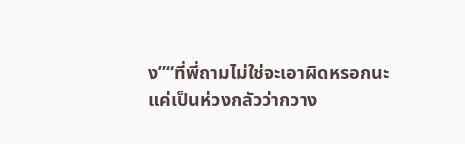ง”“ที่พี่ถามไม่ใช่จะเอาผิดหรอกนะ แค่เป็นห่วงกลัวว่ากวาง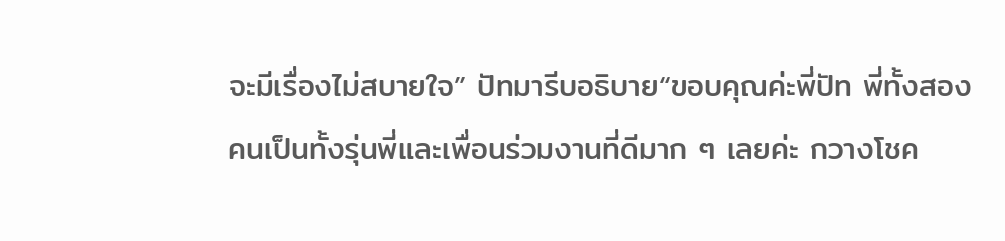จะมีเรื่องไม่สบายใจ” ปัทมารีบอธิบาย“ขอบคุณค่ะพี่ปัท พี่ทั้งสองคนเป็นทั้งรุ่นพี่และเพื่อนร่วมงานที่ดีมาก ๆ เลยค่ะ กวางโชค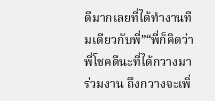ดีมากเลยที่ได้ทำงานทีมเดียวกับพี่”“พี่ก็คิดว่าพี่โชคดีนะที่ได้กวางมาร่วมงาน ถึงกวางจะเพิ่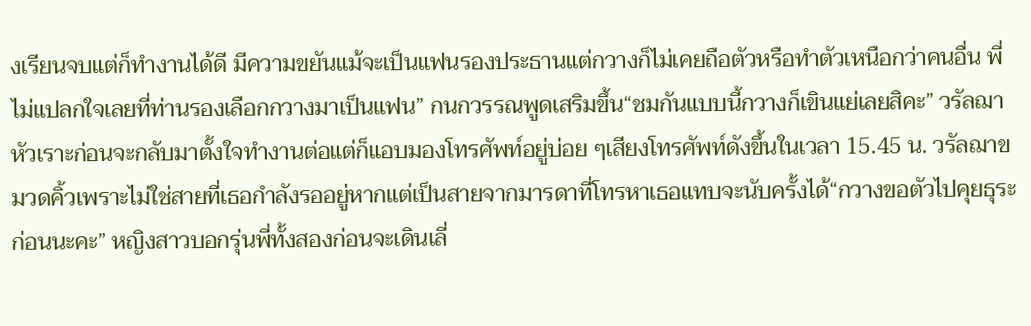งเรียนจบแต่ก็ทำงานได้ดี มีความขยันแม้จะเป็นแฟนรองประธานแต่กวางก็ไม่เคยถือตัวหรือทำตัวเหนือกว่าคนอื่น พี่ไม่แปลกใจเลยที่ท่านรองเลือกกวางมาเป็นแฟน” กนกวรรณพูดเสริมขึ้น“ชมกันแบบนี้กวางก็เขินแย่เลยสิคะ” วรัลฌาหัวเราะก่อนจะกลับมาตั้งใจทำงานต่อแต่ก็แอบมองโทรศัพท์อยู่บ่อย ๆเสียงโทรศัพท์ดังขึ้นในเวลา 15.45 น. วรัลฌาขมวดคิ้วเพราะไม่ใช่สายที่เธอกำลังรออยู่หากแต่เป็นสายจากมารดาที่โทรหาเธอแทบจะนับครั้งได้“กวางขอตัวไปคุยธุระก่อนนะคะ” หญิงสาวบอกรุ่นพี่ทั้งสองก่อนจะเดินเลี่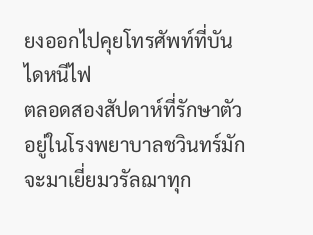ยงออกไปคุยโทรศัพท์ที่บันไดหนีไฟ
ตลอดสองสัปดาห์ที่รักษาตัวอยู่ในโรงพยาบาลชวินทร์มักจะมาเยี่ยมวรัลฌาทุก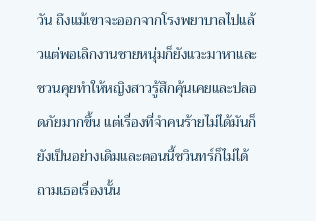วัน ถึงแม้เขาจะออกจากโรงพยาบาลไปแล้วแต่พอเลิกงานชายหนุ่มก็ยังแวะมาหาและชวนคุยทำให้หญิงสาวรู้สึกคุ้นเคยและปลอดภัยมากขึ้น แต่เรื่องที่จำคนร้ายไม่ได้มันก็ยังเป็นอย่างเดิมและตอนนี้ชวินทร์ก็ไม่ได้ถามเธอเรื่องนั้น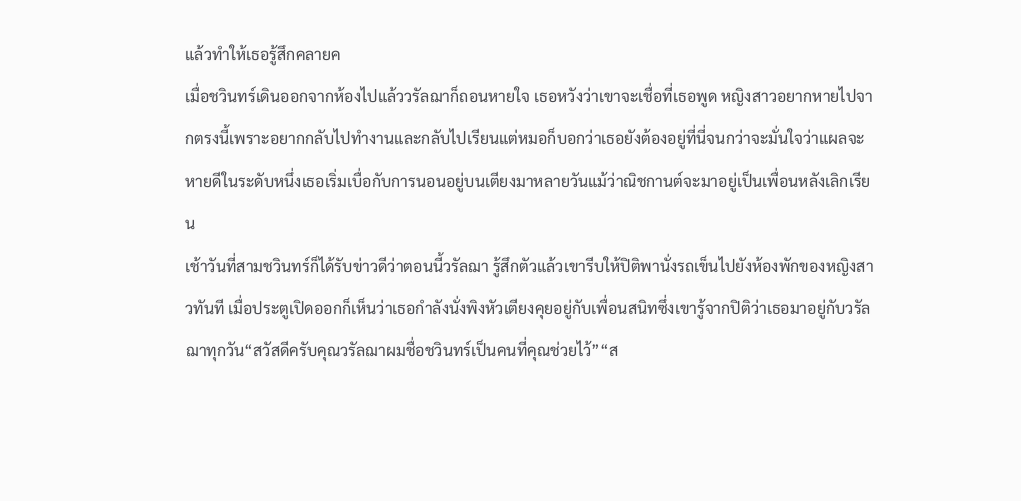แล้วทำให้เธอรู้สึกคลายค
เมื่อชวินทร์เดินออกจากห้องไปแล้ววรัลฌาก็ถอนหายใจ เธอหวังว่าเขาจะเชื่อที่เธอพูด หญิงสาวอยากหายไปจากตรงนี้เพราะอยากกลับไปทำงานและกลับไปเรียนแต่หมอก็บอกว่าเธอยังต้องอยู่ที่นี่จนกว่าจะมั่นใจว่าแผลจะหายดีในระดับหนึ่งเธอเริ่มเบื่อกับการนอนอยู่บนเตียงมาหลายวันแม้ว่าณิชกานต์จะมาอยู่เป็นเพื่อนหลังเลิกเรียน
เช้าวันที่สามชวินทร์ก็ได้รับข่าวดีว่าตอนนี้วรัลฌา รู้สึกตัวแล้วเขารีบให้ปิติพานั่งรถเข็นไปยังห้องพักของหญิงสาวทันที เมื่อประตูเปิดออกก็เห็นว่าเธอกำลังนั่งพิงหัวเตียงคุยอยู่กับเพื่อนสนิทซึ่งเขารู้จากปิติว่าเธอมาอยู่กับวรัลฌาทุกวัน“สวัสดีครับคุณวรัลฌาผมชื่อชวินทร์เป็นคนที่คุณช่วยไว้”“ส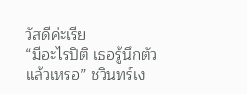วัสดีค่ะเรีย
“มีอะไรปิติ เธอรู้นึกตัวแล้วเหรอ” ชวินทร์เง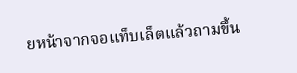ยหน้าจากจอแท็บเล็ตแล้วถามขึ้น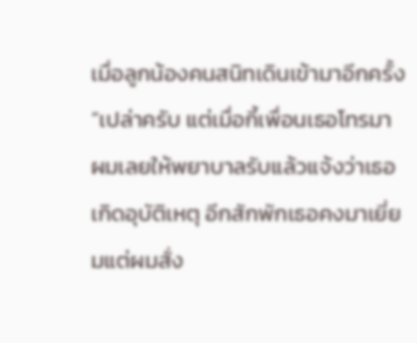เมื่อลูกน้องคนสนิทเดินเข้ามาอีกครั้ง“เปล่าครับ แต่เมื่อกี้เพื่อนเธอโทรมา ผมเลยให้พยาบาลรับแล้วแจ้งว่าเธอเกิดอุบัติเหตุ อีกสักพักเธอคงมาเยี่ยมแต่ผมสั่ง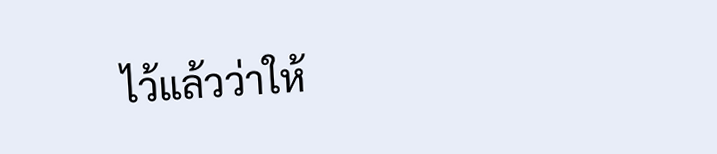ไว้แล้วว่าให้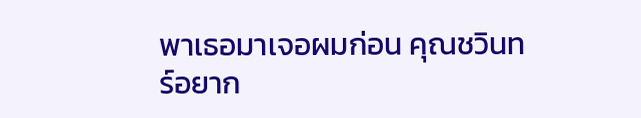พาเธอมาเจอผมก่อน คุณชวินทร์อยาก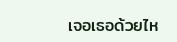เจอเธอด้วยไห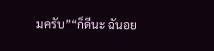มครับ”“ก็ดีนะ ฉันอย